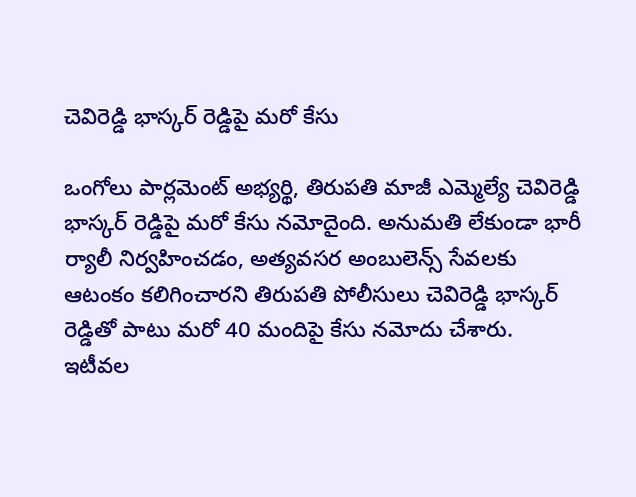చెవిరెడ్డి భాస్కర్ రెడ్డిపై మరో కేసు

ఒంగోలు పార్లమెంట్ అభ్యర్థి, తిరుపతి మాజీ ఎమ్మెల్యే చెవిరెడ్డి భాస్కర్ రెడ్డిపై మరో కేసు నమోదైంది. అనుమతి లేకుండా భారీ ర్యాలీ నిర్వహించడం, అత్యవసర అంబులెన్స్ సేవలకు ఆటంకం కలిగించారని తిరుపతి పోలీసులు చెవిరెడ్డి భాస్కర్ రెడ్డితో పాటు మరో 40 మందిపై కేసు నమోదు చేశారు. ఇటీవల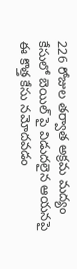226 రోజుల తర్వాత అక్రమ మద్యం కేసులో బెయిల్ పై విడుదలైన ఆయనపై ఈ కొత్త కేసు నమోదవడం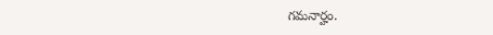గమనార్హం.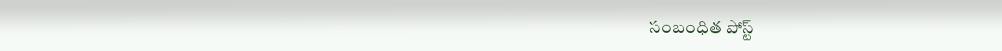సంబంధిత పోస్ట్